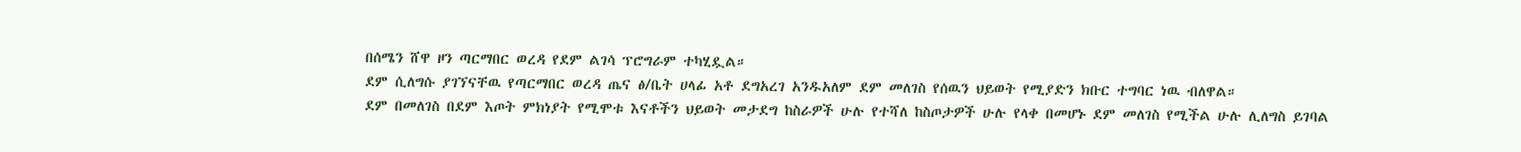በሰሜን ሸዋ ዞን ጣርማበር ወረዳ የደም ልገሳ ፕሮግራም ተካሂዷል።
ደም ሲለግሱ ያገኘናቸዉ የጣርማበር ወረዳ ጤና ፅ/ቤት ሀላፊ አቶ ደግአረገ አንዱአለም ደም መለገስ የሰዉን ህይወት የሚያድን ክቡር ተግባር ነዉ ብለዋል።
ደም በመለገስ በደም እጦት ምክነያት የሚሞቱ እናቶችን ህይወት መታደግ ከስራዎች ሁሉ የተሻለ ከስጦታዎች ሁሉ የላቀ በመሆኑ ደም መለገስ የሚችል ሁሉ ሊለግስ ይገባል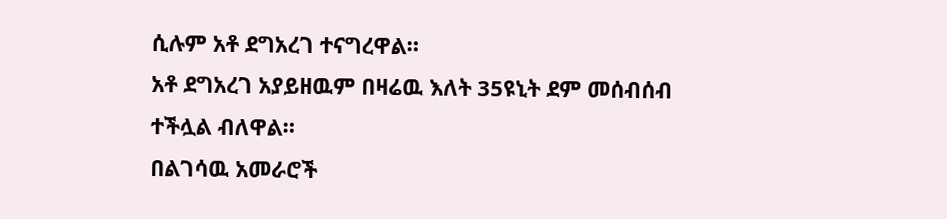ሲሉም አቶ ደግአረገ ተናግረዋል።
አቶ ደግአረገ አያይዘዉም በዛሬዉ እለት 35ዩኒት ደም መሰብሰብ ተችሏል ብለዋል።
በልገሳዉ አመራሮች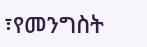፣የመንግስት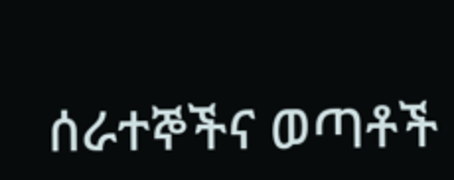ሰራተኞችና ወጣቶች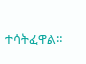ተሳትፈዋል።